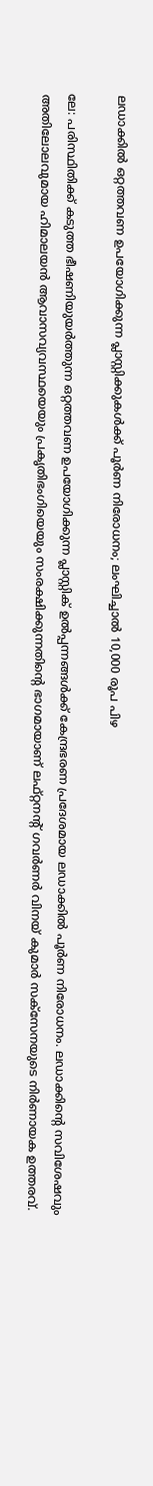ലഡാക്കിൽ ഒറ്റത്തവണ ഉപയോഗിക്കുന്ന പ്ലാസ്റ്റിക്കുകൾക്ക് പൂർണ നിരോധനം; ലംഘിച്ചാൽ 10,000 രൂപ പിഴ

ലേ: പരിസ്ഥിതിക്ക് കടുത്ത ഭീഷണിയുയർത്തുന്ന ഒറ്റത്തവണ ഉപയോഗിക്കുന്ന പ്ലാസ്റ്റിക് ഉൽപ്പന്നങ്ങൾക്ക് കേന്ദ്രഭരണ പ്രദേശമായ ലഡാക്കിൽ പൂർണ നിരോധനം. ലഡാക്കിന്റെ സവിശേഷവും അതിലോലവുമായ ഹിമാലയൻ ആവാസവ്യവസ്ഥയെയും പ്രകൃതിഭംഗിയെയും സംരക്ഷിക്കുന്നതിന്റെ ഭാഗമായാണ് ലഫ്റ്റനന്റ് ഗവർണർ വിനയ് കുമാർ സക്സേനയുടെ നിർണായക ഉത്തരവ്.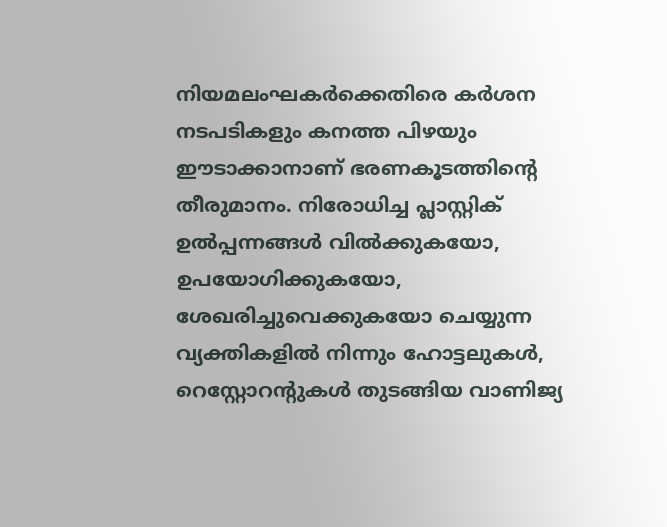നിയമലംഘകർക്കെതിരെ കർശന നടപടികളും കനത്ത പിഴയും ഈടാക്കാനാണ് ഭരണകൂടത്തിന്റെ തീരുമാനം. നിരോധിച്ച പ്ലാസ്റ്റിക് ഉൽപ്പന്നങ്ങൾ വിൽക്കുകയോ, ഉപയോഗിക്കുകയോ, ശേഖരിച്ചുവെക്കുകയോ ചെയ്യുന്ന വ്യക്തികളിൽ നിന്നും ഹോട്ടലുകൾ, റെസ്റ്റോറന്റുകൾ തുടങ്ങിയ വാണിജ്യ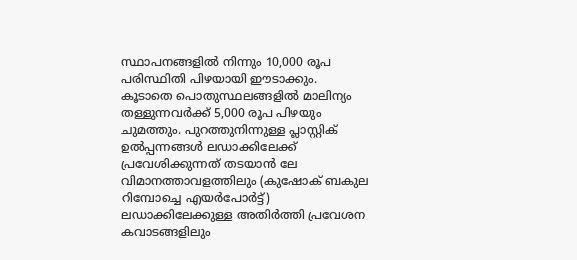സ്ഥാപനങ്ങളിൽ നിന്നും 10,000 രൂപ പരിസ്ഥിതി പിഴയായി ഈടാക്കും.
കൂടാതെ പൊതുസ്ഥലങ്ങളിൽ മാലിന്യം തള്ളുന്നവർക്ക് 5,000 രൂപ പിഴയും ചുമത്തും. പുറത്തുനിന്നുള്ള പ്ലാസ്റ്റിക് ഉൽപ്പന്നങ്ങൾ ലഡാക്കിലേക്ക് പ്രവേശിക്കുന്നത് തടയാൻ ലേ വിമാനത്താവളത്തിലും (കുഷോക് ബകുല റിമ്പോച്ചെ എയർപോർട്ട്) ലഡാക്കിലേക്കുള്ള അതിർത്തി പ്രവേശന കവാടങ്ങളിലും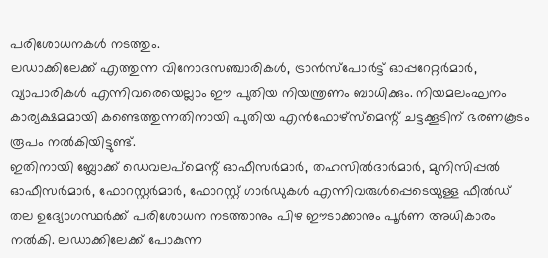പരിശോധനകൾ നടത്തും.
ലഡാക്കിലേക്ക് എത്തുന്ന വിനോദസഞ്ചാരികൾ, ട്രാൻസ്പോർട്ട് ഓപ്പറേറ്റർമാർ, വ്യാപാരികൾ എന്നിവരെയെല്ലാം ഈ പുതിയ നിയന്ത്രണം ബാധിക്കും. നിയമലംഘനം കാര്യക്ഷമമായി കണ്ടെത്തുന്നതിനായി പുതിയ എൻഫോഴ്സ്മെന്റ് ചട്ടക്കൂടിന് ഭരണകൂടം രൂപം നൽകിയിട്ടുണ്ട്.
ഇതിനായി ബ്ലോക്ക് ഡെവലപ്മെന്റ് ഓഫീസർമാർ, തഹസിൽദാർമാർ, മുനിസിപ്പൽ ഓഫീസർമാർ, ഫോറസ്റ്റർമാർ, ഫോറസ്റ്റ് ഗാർഡുകൾ എന്നിവരുൾപ്പെടെയുള്ള ഫീൽഡ് തല ഉദ്യോഗസ്ഥർക്ക് പരിശോധന നടത്താനും പിഴ ഈടാക്കാനും പൂർണ അധികാരം നൽകി. ലഡാക്കിലേക്ക് പോകുന്ന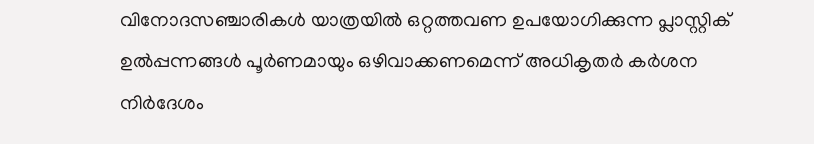വിനോദസഞ്ചാരികൾ യാത്രയിൽ ഒറ്റത്തവണ ഉപയോഗിക്കുന്ന പ്ലാസ്റ്റിക് ഉൽപ്പന്നങ്ങൾ പൂർണമായും ഒഴിവാക്കണമെന്ന് അധികൃതർ കർശന നിർദേശം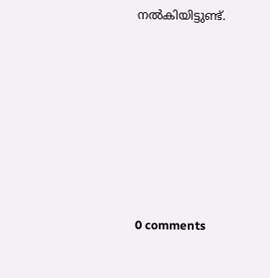നൽകിയിട്ടുണ്ട്.









0 comments